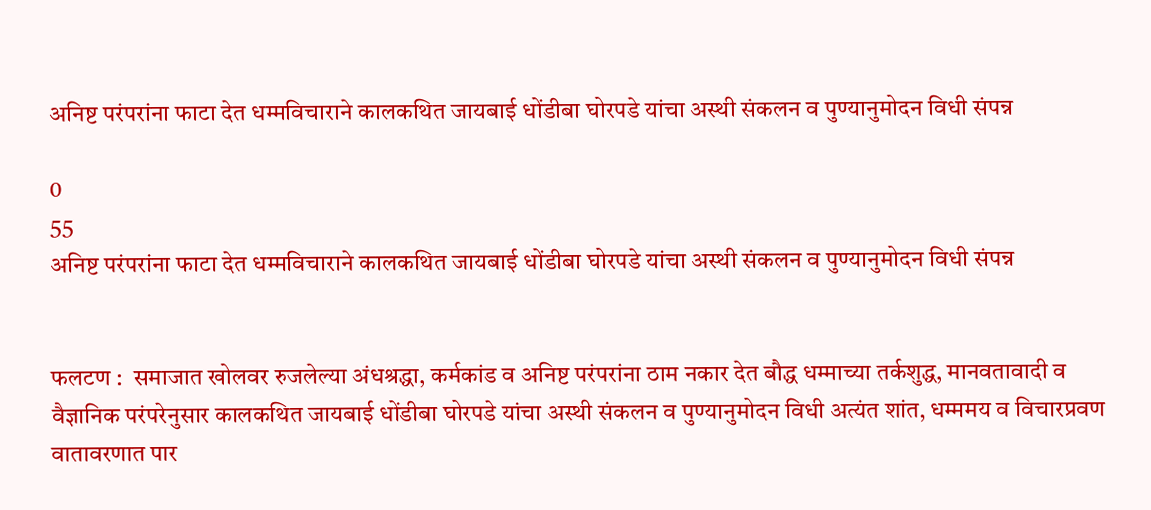अनिष्ट परंपरांना फाटा देत धम्मविचाराने कालकथित जायबाई धोंडीबा घोरपडे यांचा अस्थी संकलन व पुण्यानुमोदन विधी संपन्न

0
55
अनिष्ट परंपरांना फाटा देत धम्मविचाराने कालकथित जायबाई धोंडीबा घोरपडे यांचा अस्थी संकलन व पुण्यानुमोदन विधी संपन्न


फलटण :  समाजात खोलवर रुजलेल्या अंधश्रद्धा, कर्मकांड व अनिष्ट परंपरांना ठाम नकार देत बौद्ध धम्माच्या तर्कशुद्ध, मानवतावादी व वैज्ञानिक परंपरेनुसार कालकथित जायबाई धोंडीबा घोरपडे यांचा अस्थी संकलन व पुण्यानुमोदन विधी अत्यंत शांत, धम्ममय व विचारप्रवण वातावरणात पार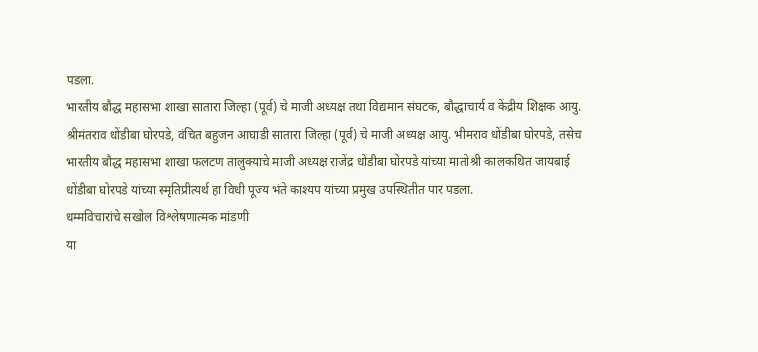पडला.
भारतीय बौद्ध महासभा शाखा सातारा जिल्हा (पूर्व) चे माजी अध्यक्ष तथा विद्यमान संघटक, बौद्धाचार्य व केंद्रीय शिक्षक आयु. श्रीमंतराव धोंडीबा घोरपडे, वंचित बहुजन आघाडी सातारा जिल्हा (पूर्व) चे माजी अध्यक्ष आयु. भीमराव धोंडीबा घोरपडे, तसेच भारतीय बौद्ध महासभा शाखा फलटण तालुक्याचे माजी अध्यक्ष राजेंद्र धोंडीबा घोरपडे यांच्या मातोश्री कालकथित जायबाई धोंडीबा घोरपडे यांच्या स्मृतिप्रीत्यर्थ हा विधी पूज्य भंते काश्यप यांच्या प्रमुख उपस्थितीत पार पडला.
धम्मविचारांचे सखोल विश्लेषणात्मक मांडणी
या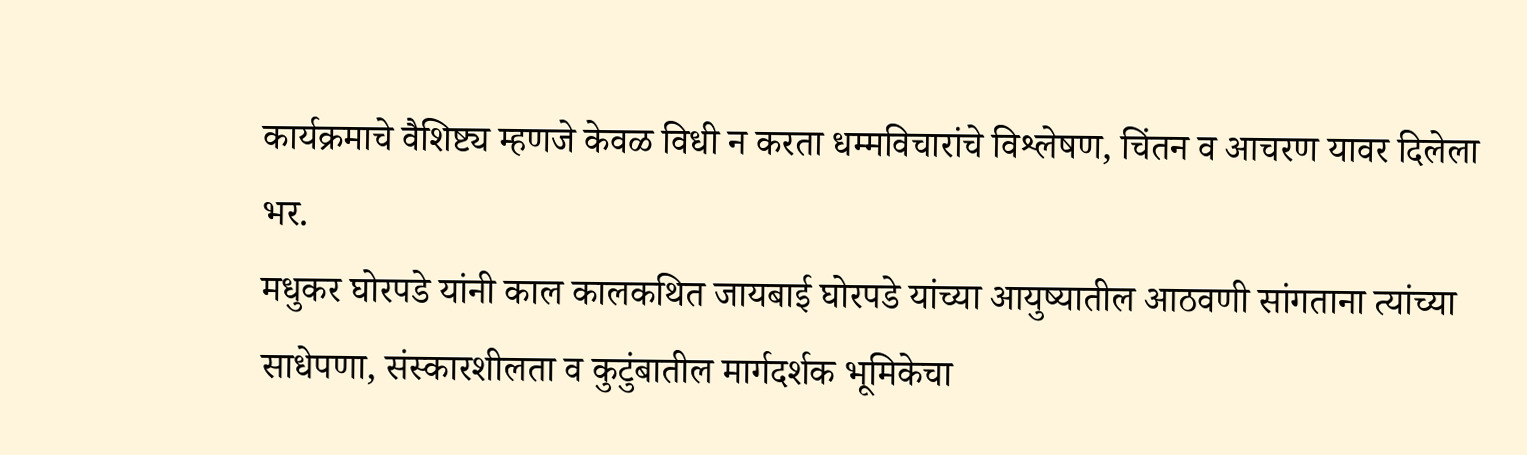कार्यक्रमाचे वैशिष्ट्य म्हणजे केवळ विधी न करता धम्मविचारांचे विश्लेषण, चिंतन व आचरण यावर दिलेला भर.
मधुकर घोरपडे यांनी काल कालकथित जायबाई घोरपडे यांच्या आयुष्यातील आठवणी सांगताना त्यांच्या साधेपणा, संस्कारशीलता व कुटुंबातील मार्गदर्शक भूमिकेचा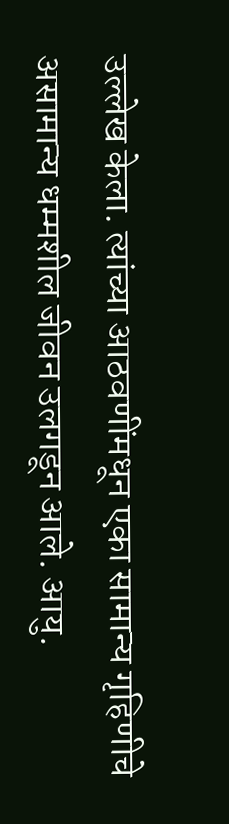उल्लेख केला. त्यांच्या आठवणींमधून एका सामान्य गृहिणीचे असामान्य धम्मशील जीवन उलगडून आले. आयु.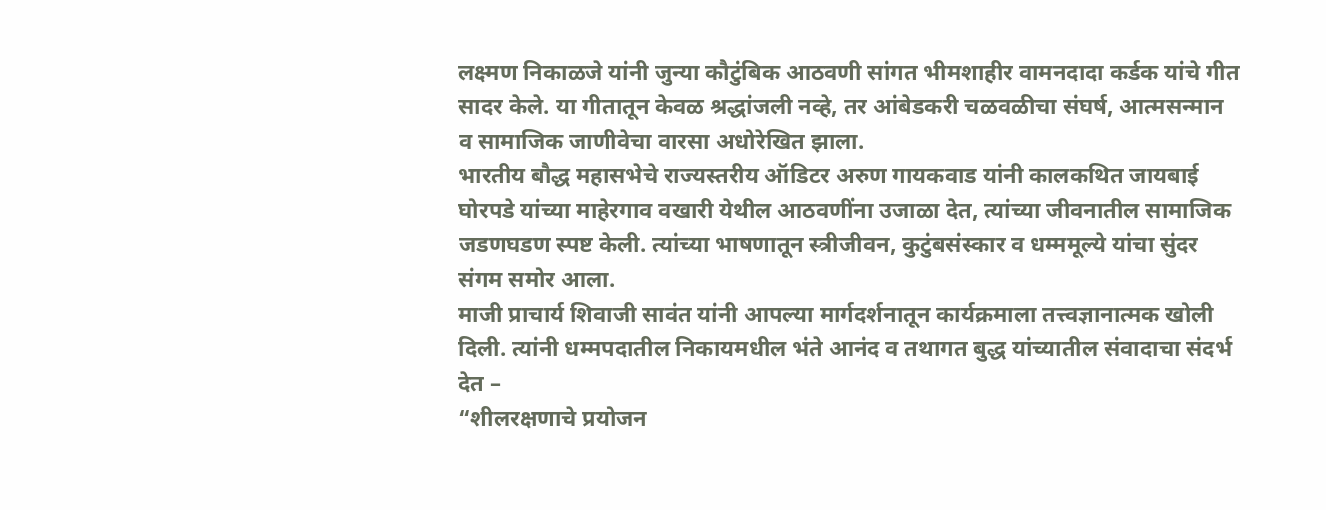लक्ष्मण निकाळजे यांनी जुन्या कौटुंबिक आठवणी सांगत भीमशाहीर वामनदादा कर्डक यांचे गीत सादर केले. या गीतातून केवळ श्रद्धांजली नव्हे, तर आंबेडकरी चळवळीचा संघर्ष, आत्मसन्मान व सामाजिक जाणीवेचा वारसा अधोरेखित झाला.
भारतीय बौद्ध महासभेचे राज्यस्तरीय ऑडिटर अरुण गायकवाड यांनी कालकथित जायबाई घोरपडे यांच्या माहेरगाव वखारी येथील आठवणींना उजाळा देत, त्यांच्या जीवनातील सामाजिक जडणघडण स्पष्ट केली. त्यांच्या भाषणातून स्त्रीजीवन, कुटुंबसंस्कार व धम्ममूल्ये यांचा सुंदर संगम समोर आला.
माजी प्राचार्य शिवाजी सावंत यांनी आपल्या मार्गदर्शनातून कार्यक्रमाला तत्त्वज्ञानात्मक खोली दिली. त्यांनी धम्मपदातील निकायमधील भंते आनंद व तथागत बुद्ध यांच्यातील संवादाचा संदर्भ देत –
“शीलरक्षणाचे प्रयोजन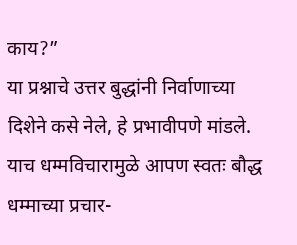काय?”
या प्रश्नाचे उत्तर बुद्धांनी निर्वाणाच्या दिशेने कसे नेले, हे प्रभावीपणे मांडले. याच धम्मविचारामुळे आपण स्वतः बौद्ध धम्माच्या प्रचार-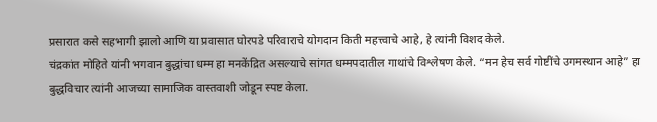प्रसारात कसे सहभागी झालो आणि या प्रवासात घोरपडे परिवाराचे योगदान किती महत्त्वाचे आहे, हे त्यांनी विशद केले.
चंद्रकांत मोहिते यांनी भगवान बुद्धांचा धम्म हा मनकेंद्रित असल्याचे सांगत धम्मपदातील गाथांचे विश्लेषण केले. “मन हेच सर्व गोष्टींचे उगमस्थान आहे” हा बुद्धविचार त्यांनी आजच्या सामाजिक वास्तवाशी जोडून स्पष्ट केला.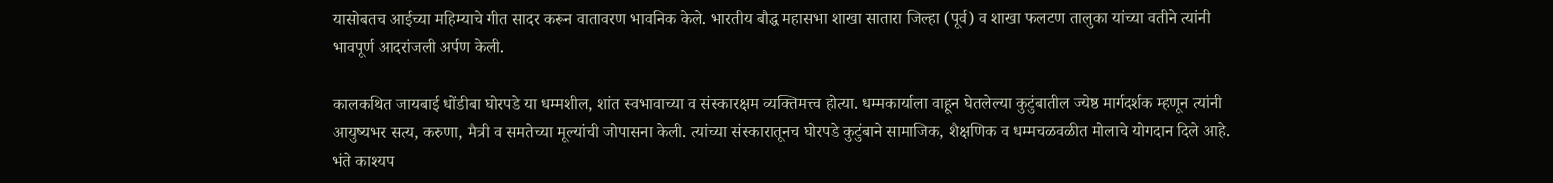यासोबतच आईच्या महिम्याचे गीत सादर करून वातावरण भावनिक केले. भारतीय बौद्ध महासभा शाखा सातारा जिल्हा (पूर्व) व शाखा फलटण तालुका यांच्या वतीने त्यांनी भावपूर्ण आदरांजली अर्पण केली.

कालकथित जायबाई धोंडीबा घोरपडे या धम्मशील, शांत स्वभावाच्या व संस्कारक्षम व्यक्तिमत्त्व होत्या. धम्मकार्याला वाहून घेतलेल्या कुटुंबातील ज्येष्ठ मार्गदर्शक म्हणून त्यांनी आयुष्यभर सत्य, करुणा, मैत्री व समतेच्या मूल्यांची जोपासना केली. त्यांच्या संस्कारातूनच घोरपडे कुटुंबाने सामाजिक, शैक्षणिक व धम्मचळवळीत मोलाचे योगदान दिले आहे.
भंते काश्यप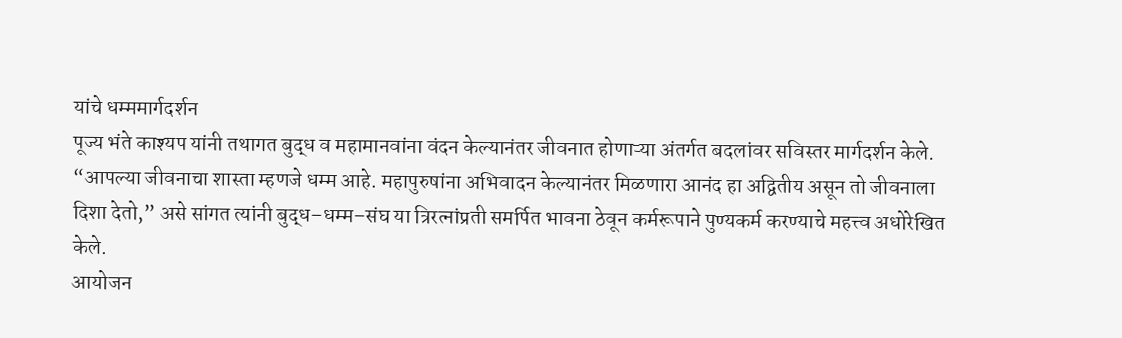यांचे धम्ममार्गदर्शन
पूज्य भंते काश्यप यांनी तथागत बुद्ध व महामानवांना वंदन केल्यानंतर जीवनात होणाऱ्या अंतर्गत बदलांवर सविस्तर मार्गदर्शन केले.
“आपल्या जीवनाचा शास्ता म्हणजे धम्म आहे. महापुरुषांना अभिवादन केल्यानंतर मिळणारा आनंद हा अद्वितीय असून तो जीवनाला दिशा देतो,” असे सांगत त्यांनी बुद्ध–धम्म–संघ या त्रिरत्नांप्रती समर्पित भावना ठेवून कर्मरूपाने पुण्यकर्म करण्याचे महत्त्व अधोरेखित केले.
आयोजन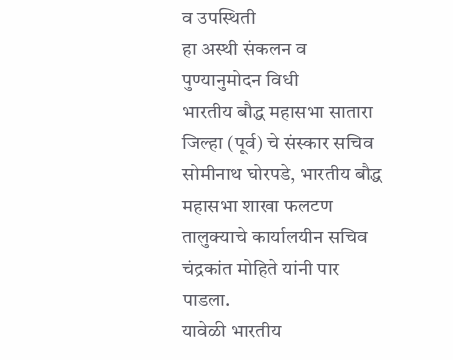व उपस्थिती
हा अस्थी संकलन व पुण्यानुमोदन विधी
भारतीय बौद्ध महासभा सातारा जिल्हा (पूर्व) चे संस्कार सचिव सोमीनाथ घोरपडे, भारतीय बौद्ध महासभा शाखा फलटण तालुक्याचे कार्यालयीन सचिव चंद्रकांत मोहिते यांनी पार पाडला.
यावेळी भारतीय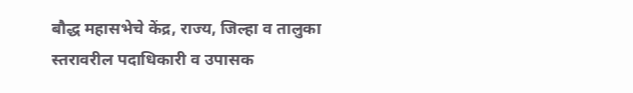बौद्ध महासभेचे केंद्र, राज्य, जिल्हा व तालुका स्तरावरील पदाधिकारी व उपासक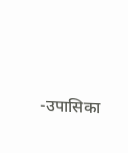-उपासिका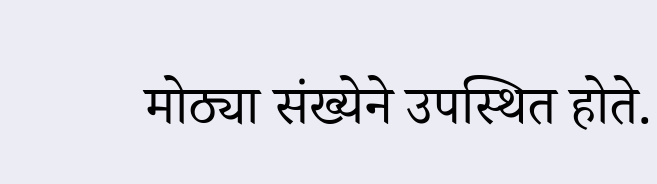मोठ्या संख्येने उपस्थित होते.